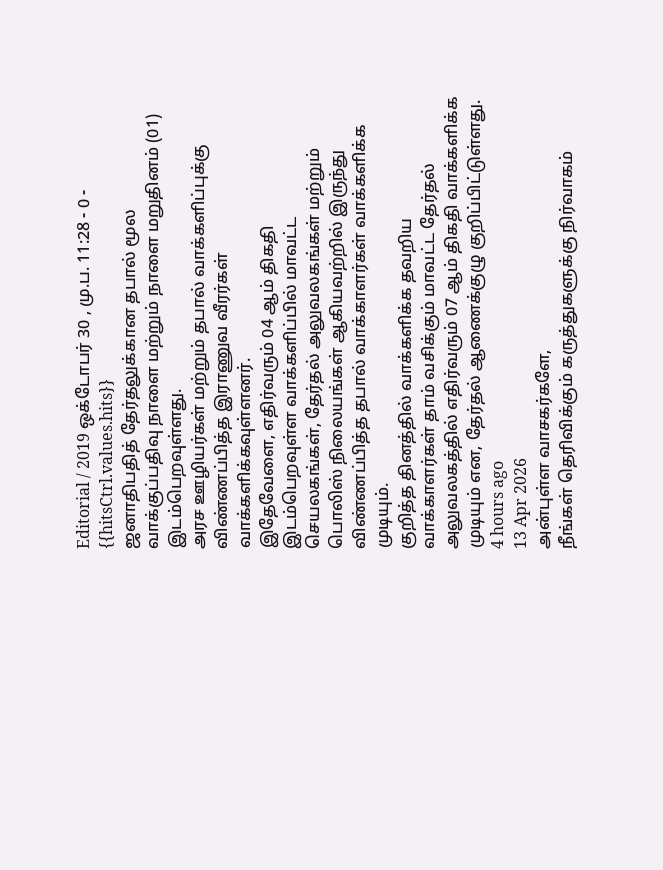Editorial / 2019 ஒக்டோபர் 30 , மு.ப. 11:28 - 0 - {{hitsCtrl.values.hits}}
ஜனாதிபதித் தேர்தலுக்கான தபால் மூல வாக்குப்பதிவு நாளை மற்றும் நாளை மறுதினம் (01) இடம்பெறவுள்ளது.
அரச ஊழியர்கள் மற்றும் தபால் வாக்களிப்புக்கு விண்ணப்பித்த இராணுவ வீரர்கள் வாக்களிக்கவுள்ளனர்.
இதேவேளை, எதிர்வரும் 04 ஆம் திகதி இடம்பெறவுள்ள வாக்களிப்பில் மாவட்ட செயலகங்கள், தேர்தல் அலுவலகங்கள் மற்றும் பொலிஸ் நிலையங்கள் ஆகியவற்றில் இருந்து விண்ணப்பித்த தபால் வாக்காளர்கள் வாக்களிக்க முடியும்.
குறித்த தினத்தில் வாக்களிக்க தவறிய வாக்காளர்கள் தாம் வசிக்கும் மாவட்ட தேர்தல் அலுவலகத்தில் எதிர்வரும் 07 ஆம் திகதி வாக்களிக்க முடியும் என, தேர்தல் ஆணைக்குழு குறிப்பிட்டுள்ளது.
4 hours ago
13 Apr 2026
அன்புள்ள வாசகர்களே,
நீங்கள் தெரிவிக்கும் கருத்துகளுக்கு நிர்வாகம்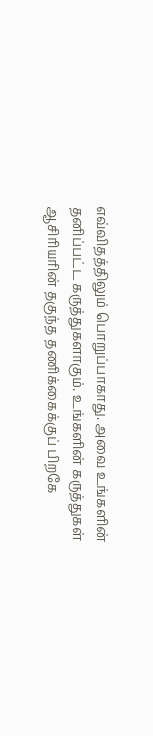எவ்விதத்திலும் பொறுப்பாகாது. அவை உங்களின் தனிப்பட்ட கருத்துகளாகும். உங்களின் கருத்துகள் ஆசிரியரின் தகுந்த தணிக்கைக்குப் பிறகே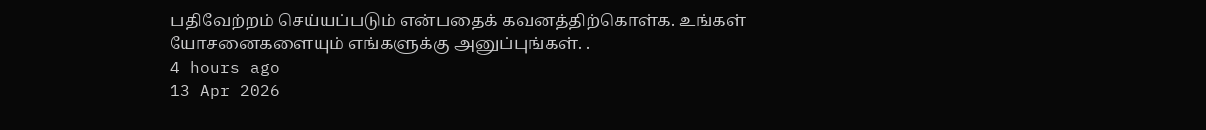பதிவேற்றம் செய்யப்படும் என்பதைக் கவனத்திற்கொள்க. உங்கள் யோசனைகளையும் எங்களுக்கு அனுப்புங்கள். .
4 hours ago
13 Apr 2026